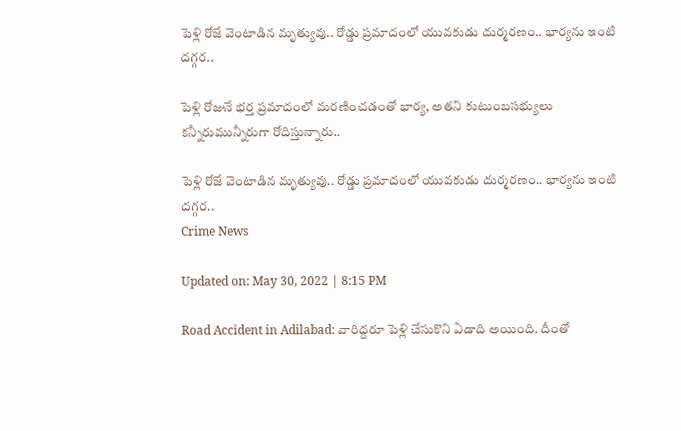పెళ్లి రోజే వెంటాడిన మృత్యువు.. రోడ్డు ప్రమాదంలో యువకుడు దుర్మరణం.. భార్యను ఇంటి దగ్గర..

పెళ్లి రోజునే భర్త ప్రమాదంలో మరణించడంతో భార్య, అతని కుటుంబసభ్యులు కన్నీరుమున్నీరుగా రోదిస్తున్నారు..

పెళ్లి రోజే వెంటాడిన మృత్యువు.. రోడ్డు ప్రమాదంలో యువకుడు దుర్మరణం.. భార్యను ఇంటి దగ్గర..
Crime News

Updated on: May 30, 2022 | 8:15 PM

Road Accident in Adilabad: వారిద్దరూ పెళ్లి చేసుకొని ఏడాది అయింది. దీంతో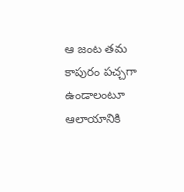ఆ జంట తమ కాపురం పచ్చగా ఉండాలంటూ ఆలాయానికి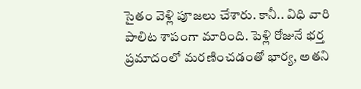సైతం వెళ్లి పూజలు చేశారు. కానీ.. విధి వారి పాలిట శాపంగా మారింది. పెళ్లి రోజునే భర్త ప్రమాదంలో మరణించడంతో భార్య, అతని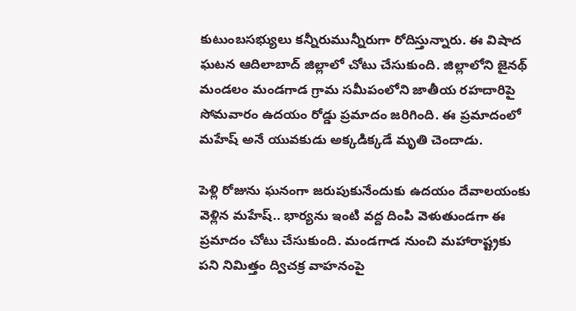కుటుంబసభ్యులు కన్నీరుమున్నీరుగా రోదిస్తున్నారు. ఈ విషాద ఘటన ఆదిలాబాద్ జిల్లాలో చోటు చేసుకుంది. జిల్లాలోని జైనథ్ మండలం మండగాడ గ్రామ సమీపంలోని జాతీయ రహదారిపై సోమవారం ఉదయం రోడ్డు ప్రమాదం జరిగింది. ఈ ప్రమాదంలో మహేష్ అనే యువకుడు అక్కడిక్కడే మృతి చెందాడు.

పెళ్లి రోజును ఘనంగా జరుపుకునేందుకు ఉదయం దేవాలయంకు వెళ్లిన మహేష్.. భార్యను ఇంటి వద్ద దింపి వెళుతుండగా ఈ ప్రమాదం చోటు చేసుకుంది. మండగాడ నుంచి మహారాష్ట్రకు పని నిమిత్తం ద్విచక్ర వాహనంపై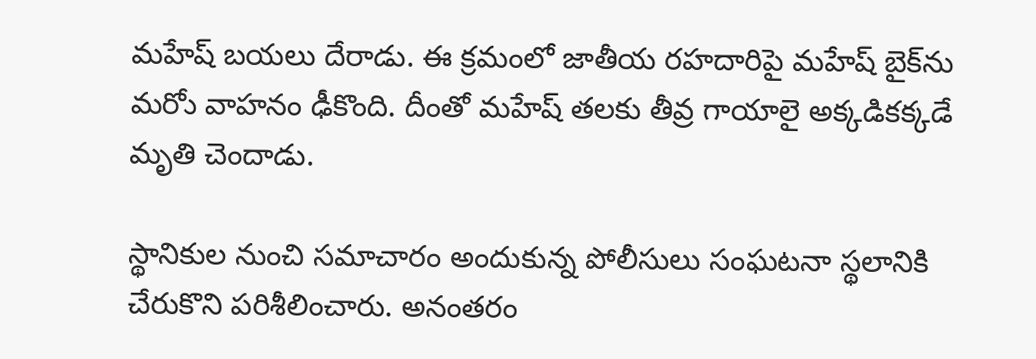మహేష్ బయలు దేరాడు. ఈ క్రమంలో జాతీయ రహదారిపై మహేష్ బైక్‌ను మరోు వాహనం ఢీకొంది. దీంతో మహేష్ తలకు తీవ్ర గాయాలై అక్కడికక్కడే మృతి చెందాడు.

స్థానికుల నుంచి సమాచారం అందుకున్న పోలీసులు సంఘటనా స్థలానికి చేరుకొని పరిశీలించారు. అనంతరం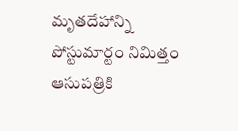మృతదేహాన్ని పోస్టుమార్టం నిమిత్తం ఆసుపత్రికి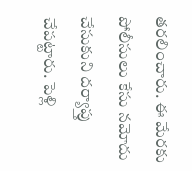తరలించారు. ఈ మేరకు పోలీసులు కేసు నమోదు చేసుకుని దర్యాప్తు చేపట్టారు. పెళ్లి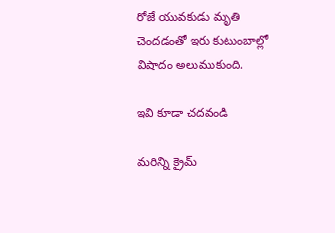రోజే యువకుడు మృతి చెందడంతో ఇరు కుటుంబాల్లో విషాదం అలుముకుంది.

ఇవి కూడా చదవండి

మరిన్ని క్రైమ్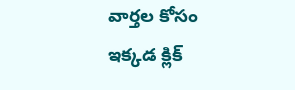వార్తల కోసం ఇక్కడ క్లిక్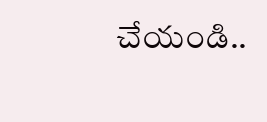చేయండి..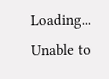Loading...
Unable to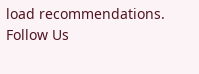load recommendations.
Follow Us